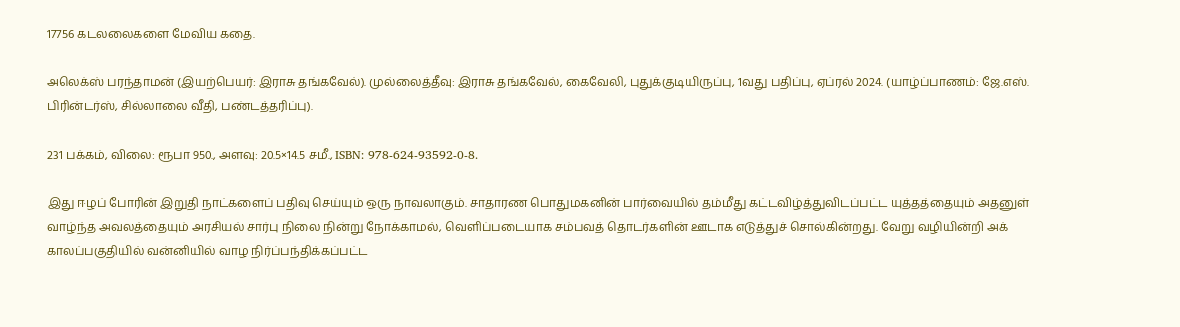17756 கடலலைகளை மேவிய கதை.

அலெக்ஸ் பரந்தாமன் (இயற்பெயர்: இராசு தங்கவேல்). முல்லைத்தீவு: இராசு தங்கவேல், கைவேலி, புதுக்குடியிருப்பு, 1வது பதிப்பு, ஏப்ரல் 2024. (யாழ்ப்பாணம்: ஜே.எஸ். பிரின்டர்ஸ், சில்லாலை வீதி, பண்டத்தரிப்பு).

231 பக்கம், விலை: ரூபா 950., அளவு: 20.5×14.5 சமீ., ISBN: 978-624-93592-0-8.

இது ஈழப் போரின் இறுதி நாட்களைப் பதிவு செய்யும் ஒரு நாவலாகும். சாதாரண பொதுமகனின் பார்வையில் தம்மீது கட்டவிழ்த்துவிடப்பட்ட யுத்தத்தையும் அதனுள் வாழ்ந்த அவலத்தையும் அரசியல் சார்பு நிலை நின்று நோக்காமல், வெளிப்படையாக சம்பவத் தொடர்களின் ஊடாக எடுத்துச் சொல்கின்றது. வேறு வழியின்றி அக் காலப்பகுதியில் வன்னியில் வாழ நிர்ப்பந்திக்கப்பட்ட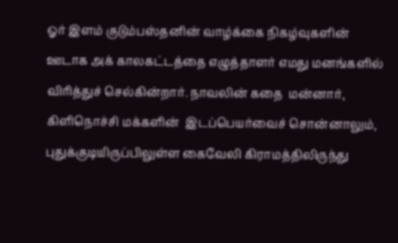ஓர் இளம் குடும்பஸ்தனின் வாழ்க்கை நிகழ்வுகளின் ஊடாக அக் காலகட்டத்தை எழுத்தாளர் எமது மனங்களில் விரித்துச் செல்கின்றார். நாவலின் கதை  மன்னார், கிளிநொச்சி மக்களின்  இடப்பெயர்வைச் சொன்னாலும், புதுக்குடியிருப்பிலுள்ள கைவேலி கிராமத்திலிருந்து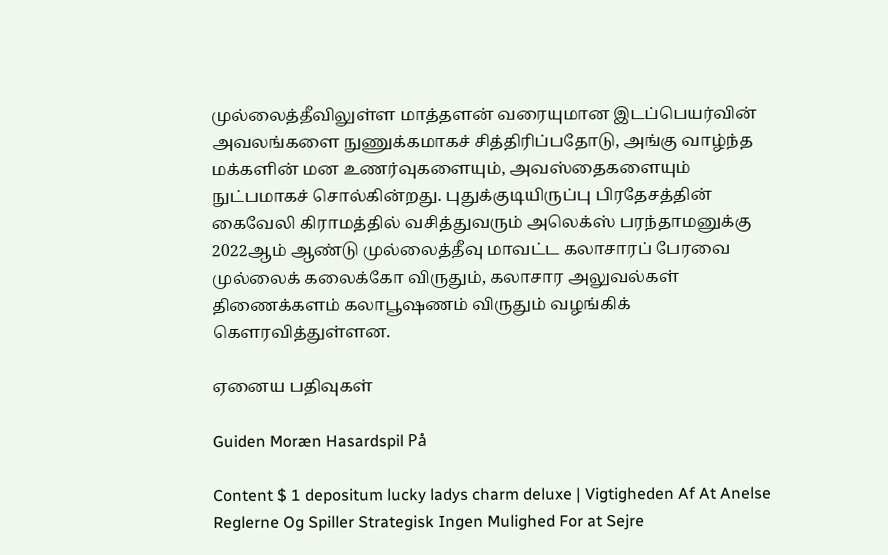முல்லைத்தீவிலுள்ள மாத்தளன் வரையுமான இடப்பெயர்வின் அவலங்களை நுணுக்கமாகச் சித்திரிப்பதோடு, அங்கு வாழ்ந்த மக்களின் மன உணர்வுகளையும், அவஸ்தைகளையும் நுட்பமாகச் சொல்கின்றது. புதுக்குடியிருப்பு பிரதேசத்தின் கைவேலி கிராமத்தில் வசித்துவரும் அலெக்ஸ் பரந்தாமனுக்கு 2022ஆம் ஆண்டு முல்லைத்தீவு மாவட்ட கலாசாரப் பேரவை முல்லைக் கலைக்கோ விருதும், கலாசார அலுவல்கள் திணைக்களம் கலாபூஷணம் விருதும் வழங்கிக் கௌரவித்துள்ளன.

ஏனைய பதிவுகள்

Guiden Moræn Hasardspil På

Content $ 1 depositum lucky ladys charm deluxe | Vigtigheden Af At Anelse Reglerne Og Spiller Strategisk Ingen Mulighed For at Sejre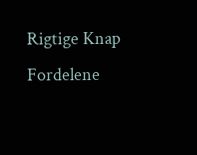Rigtige Knap Fordelene